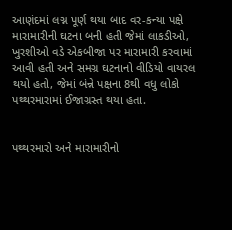આણંદમાં લગ્ન પૂર્ણ થયા બાદ વર-કન્યા પક્ષે મારામારીની ઘટના બની હતી જેમાં લાકડીઓ, ખુરશીઓ વડે એકબીજા પર મારામારી કરવામાં આવી હતી અને સમગ્ર ઘટનાનો વીડિયો વાયરલ થયો હતો, જેમાં બંન્ને પક્ષના 8થી વધુ લોકો પથ્થરમારામાં ઈજાગ્રસ્ત થયા હતા.


પથ્થરમારો અને મારામારીનો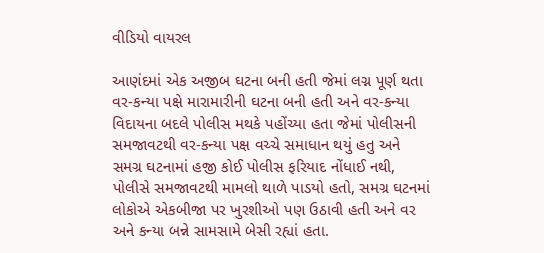વીડિયો વાયરલ

આણંદમાં એક અજીબ ઘટના બની હતી જેમાં લગ્ન પૂર્ણ થતા વર-કન્યા પક્ષે મારામારીની ઘટના બની હતી અને વર-કન્યા વિદાયના બદલે પોલીસ મથકે પહોંચ્યા હતા જેમાં પોલીસની સમજાવટથી વર-કન્યા પક્ષ વચ્ચે સમાધાન થયું હતુ અને સમગ્ર ઘટનામાં હજી કોઈ પોલીસ ફરિયાદ નોંધાઈ નથી, પોલીસે સમજાવટથી મામલો થાળે પાડયો હતો, સમગ્ર ઘટનમાં લોકોએ એકબીજા પર ખુરશીઓ પણ ઉઠાવી હતી અને વર અને કન્યા બન્ને સામસામે બેસી રહ્યાં હતા.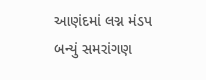આણંદમાં લગ્ન મંડપ બન્યું સમરાંગણ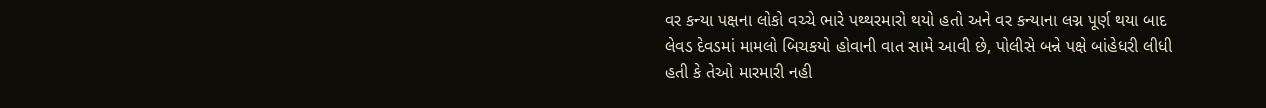વર કન્યા પક્ષના લોકો વચ્ચે ભારે પથ્થરમારો થયો હતો અને વર કન્યાના લગ્ન પૂર્ણ થયા બાદ લેવડ દેવડમાં મામલો બિચકયો હોવાની વાત સામે આવી છે, પોલીસે બન્ને પક્ષે બાંહેધરી લીધી હતી કે તેઓ મારમારી નહી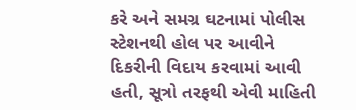કરે અને સમગ્ર ઘટનામાં પોલીસ સ્ટેશનથી હોલ પર આવીને દિકરીની વિદાય કરવામાં આવી હતી, સૂત્રો તરફથી એવી માહિતી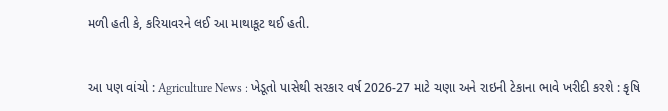મળી હતી કે, કરિયાવરને લઈ આ માથાકૂટ થઈ હતી.


આ પણ વાંચો : Agriculture News : ખેડૂતો પાસેથી સરકાર વર્ષ 2026-27 માટે ચણા અને રાઇની ટેકાના ભાવે ખરીદી કરશે : કૃષિ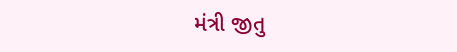મંત્રી જીતુ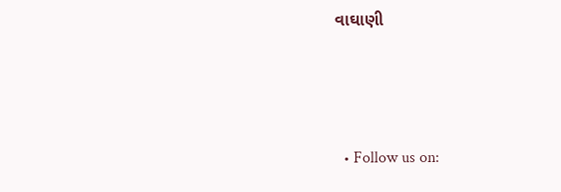વાઘાણી



  • Follow us on: